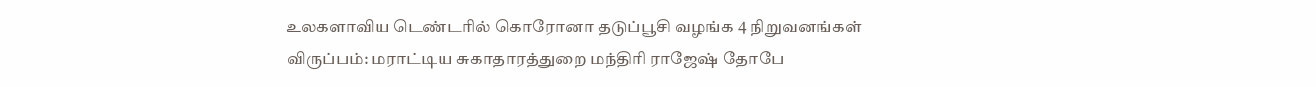உலகளாவிய டெண்டரில் கொரோனா தடுப்பூசி வழங்க 4 நிறுவனங்கள் விருப்பம்: மராட்டிய சுகாதாரத்துறை மந்திரி ராஜேஷ் தோபே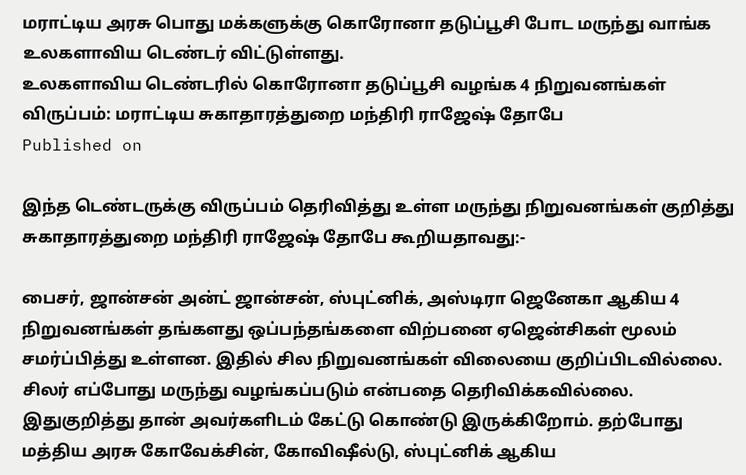மராட்டிய அரசு பொது மக்களுக்கு கொரோனா தடுப்பூசி போட மருந்து வாங்க உலகளாவிய டெண்டர் விட்டுள்ளது.
உலகளாவிய டெண்டரில் கொரோனா தடுப்பூசி வழங்க 4 நிறுவனங்கள் விருப்பம்: மராட்டிய சுகாதாரத்துறை மந்திரி ராஜேஷ் தோபே
Published on

இந்த டெண்டருக்கு விருப்பம் தெரிவித்து உள்ள மருந்து நிறுவனங்கள் குறித்து சுகாதாரத்துறை மந்திரி ராஜேஷ் தோபே கூறியதாவது:-

பைசர், ஜான்சன் அன்ட் ஜான்சன், ஸ்புட்னிக், அஸ்டிரா ஜெனேகா ஆகிய 4 நிறுவனங்கள் தங்களது ஒப்பந்தங்களை விற்பனை ஏஜென்சிகள் மூலம் சமர்ப்பித்து உள்ளன. இதில் சில நிறுவனங்கள் விலையை குறிப்பிடவில்லை. சிலர் எப்போது மருந்து வழங்கப்படும் என்பதை தெரிவிக்கவில்லை. இதுகுறித்து தான் அவர்களிடம் கேட்டு கொண்டு இருக்கிறோம். தற்போது மத்திய அரசு கோவேக்சின், கோவிஷீல்டு, ஸ்புட்னிக் ஆகிய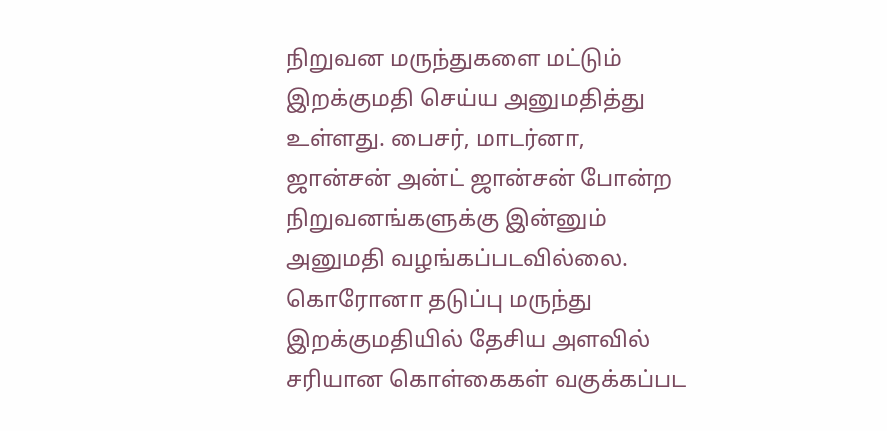நிறுவன மருந்துகளை மட்டும் இறக்குமதி செய்ய அனுமதித்து உள்ளது. பைசர், மாடர்னா, ஜான்சன் அன்ட் ஜான்சன் போன்ற நிறுவனங்களுக்கு இன்னும் அனுமதி வழங்கப்படவில்லை. கொரோனா தடுப்பு மருந்து இறக்குமதியில் தேசிய அளவில் சரியான கொள்கைகள் வகுக்கப்பட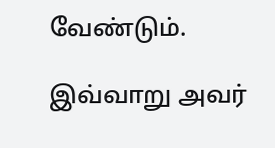வேண்டும்.

இவ்வாறு அவர்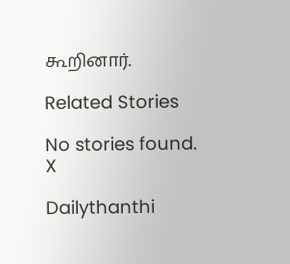கூறினார்.

Related Stories

No stories found.
X

Dailythanthi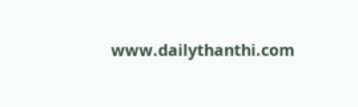www.dailythanthi.com